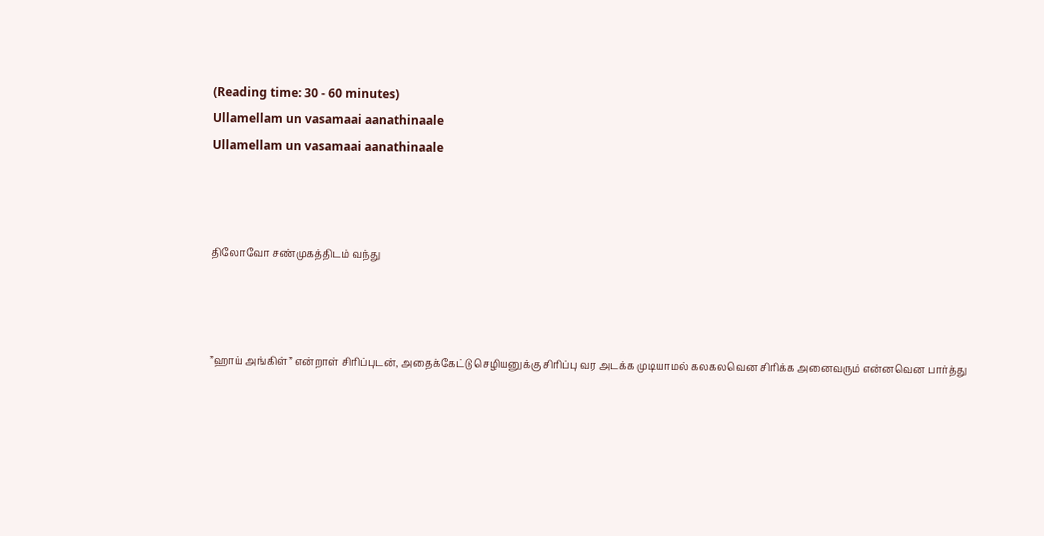(Reading time: 30 - 60 minutes)
Ullamellam un vasamaai aanathinaale
Ullamellam un vasamaai aanathinaale



திலோவோ சண்முகத்திடம் வந்து



”ஹாய் அங்கிள்” என்றாள் சிரிப்புடன், அதைக்கேட்டு செழியனுக்கு சிரிப்பு வர அடக்க முடியாமல் கலகலவென சிரிக்க அனைவரும் என்னவென பார்த்து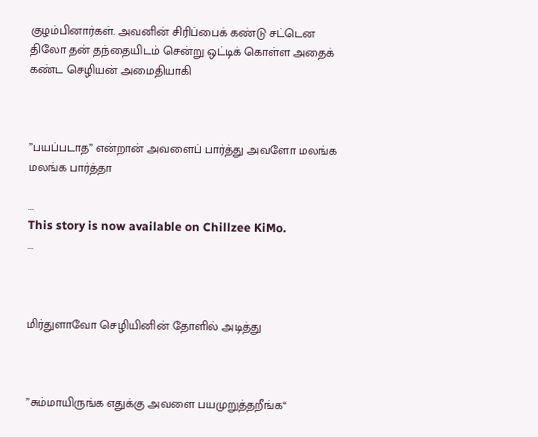குழம்பினார்கள். அவனின் சிரிப்பைக் கண்டு சட்டென திலோ தன் தந்தையிடம் சென்று ஒட்டிக் கொள்ள அதைக் கண்ட செழியன் அமைதியாகி



”பயப்படாத” என்றான் அவளைப் பார்த்து அவளோ மலங்க மலங்க பார்த்தா

...
This story is now available on Chillzee KiMo.
...



மிர்துளாவோ செழியினின் தோளில் அடித்து



”சும்மாயிருங்க எதுக்கு அவளை பயமுறுத்தறீங்க“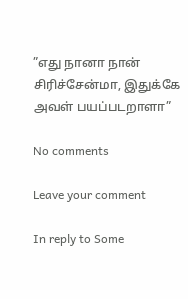”எது நானா நான் சிரிச்சேன்மா, இதுக்கே அவள் பயப்படறாளா”

No comments

Leave your comment

In reply to Some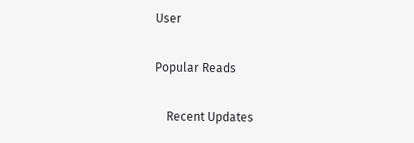User

Popular Reads

    Recent Updates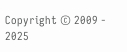Copyright © 2009 - 2025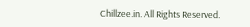Chillzee.in. All Rights Reserved.